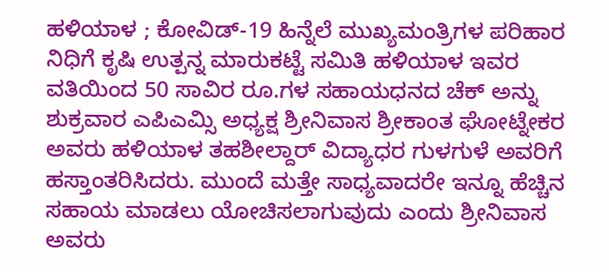ಹಳಿಯಾಳ ; ಕೋವಿಡ್-19 ಹಿನ್ನೆಲೆ ಮುಖ್ಯಮಂತ್ರಿಗಳ ಪರಿಹಾರ ನಿಧಿಗೆ ಕೃಷಿ ಉತ್ಪನ್ನ ಮಾರುಕಟ್ಟೆ ಸಮಿತಿ ಹಳಿಯಾಳ ಇವರ ವತಿಯಿಂದ 50 ಸಾವಿರ ರೂ.ಗಳ ಸಹಾಯಧನದ ಚೆಕ್ ಅನ್ನು ಶುಕ್ರವಾರ ಎಪಿಎಮ್ಸಿ ಅಧ್ಯಕ್ಷ ಶ್ರೀನಿವಾಸ ಶ್ರೀಕಾಂತ ಘೋಟ್ನೇಕರ ಅವರು ಹಳಿಯಾಳ ತಹಶೀಲ್ದಾರ್ ವಿದ್ಯಾಧರ ಗುಳಗುಳೆ ಅವರಿಗೆ ಹಸ್ತಾಂತರಿಸಿದರು. ಮುಂದೆ ಮತ್ತೇ ಸಾಧ್ಯವಾದರೇ ಇನ್ನೂ ಹೆಚ್ಚಿನ ಸಹಾಯ ಮಾಡಲು ಯೋಚಿಸಲಾಗುವುದು ಎಂದು ಶ್ರೀನಿವಾಸ ಅವರು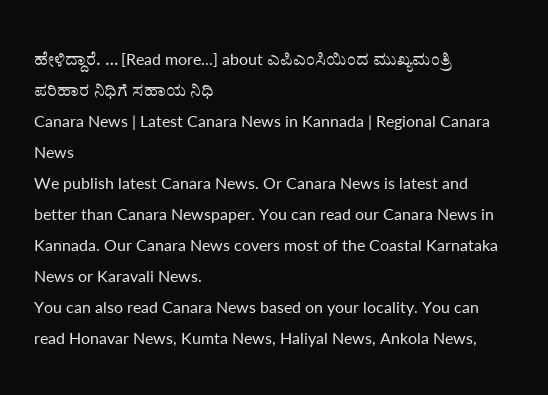ಹೇಳಿದ್ದಾರೆ. … [Read more...] about ಎಪಿಎಂಸಿಯಿಂದ ಮುಖ್ಯಮಂತ್ರಿ ಪರಿಹಾರ ನಿಧಿಗೆ ಸಹಾಯ ನಿಧಿ
Canara News | Latest Canara News in Kannada | Regional Canara News
We publish latest Canara News. Or Canara News is latest and better than Canara Newspaper. You can read our Canara News in Kannada. Our Canara News covers most of the Coastal Karnataka News or Karavali News.
You can also read Canara News based on your locality. You can read Honavar News, Kumta News, Haliyal News, Ankola News,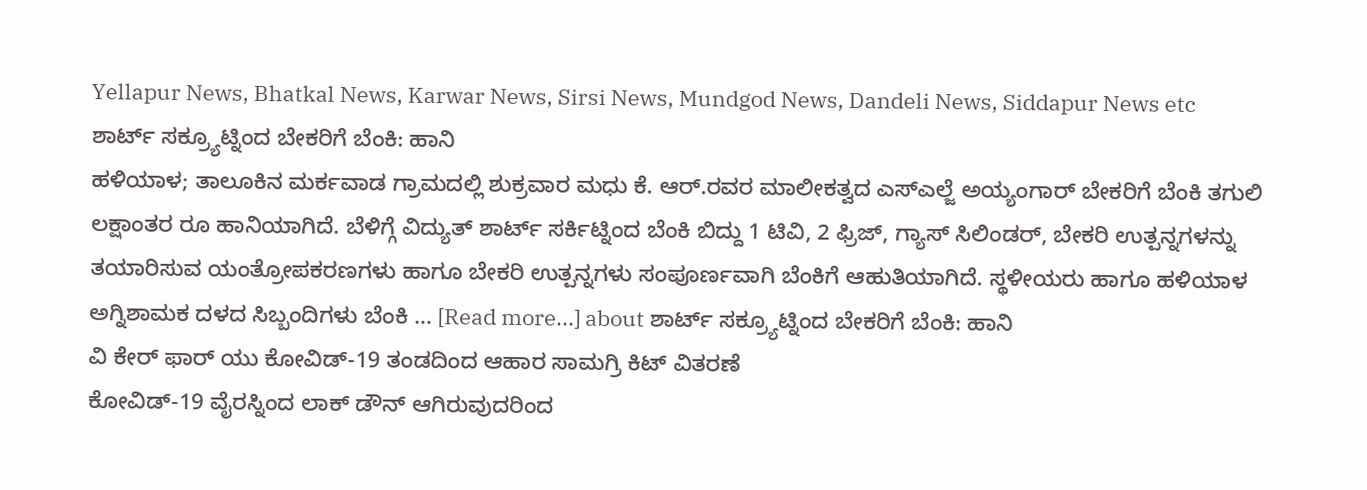Yellapur News, Bhatkal News, Karwar News, Sirsi News, Mundgod News, Dandeli News, Siddapur News etc
ಶಾರ್ಟ್ ಸಕ್ರ್ಯೂಟ್ನಿಂದ ಬೇಕರಿಗೆ ಬೆಂಕಿ: ಹಾನಿ
ಹಳಿಯಾಳ; ತಾಲೂಕಿನ ಮರ್ಕವಾಡ ಗ್ರಾಮದಲ್ಲಿ ಶುಕ್ರವಾರ ಮಧು ಕೆ. ಆರ್.ರವರ ಮಾಲೀಕತ್ವದ ಎಸ್ಎಲ್ಜೆ ಅಯ್ಯಂಗಾರ್ ಬೇಕರಿಗೆ ಬೆಂಕಿ ತಗುಲಿ ಲಕ್ಷಾಂತರ ರೂ ಹಾನಿಯಾಗಿದೆ. ಬೆಳಿಗ್ಗೆ ವಿದ್ಯುತ್ ಶಾರ್ಟ್ ಸರ್ಕಿಟ್ನಿಂದ ಬೆಂಕಿ ಬಿದ್ದು 1 ಟಿವಿ, 2 ಫ್ರಿಜ್, ಗ್ಯಾಸ್ ಸಿಲಿಂಡರ್, ಬೇಕರಿ ಉತ್ಪನ್ನಗಳನ್ನು ತಯಾರಿಸುವ ಯಂತ್ರೋಪಕರಣಗಳು ಹಾಗೂ ಬೇಕರಿ ಉತ್ಪನ್ನಗಳು ಸಂಪೂರ್ಣವಾಗಿ ಬೆಂಕಿಗೆ ಆಹುತಿಯಾಗಿದೆ. ಸ್ಥಳೀಯರು ಹಾಗೂ ಹಳಿಯಾಳ ಅಗ್ನಿಶಾಮಕ ದಳದ ಸಿಬ್ಬಂದಿಗಳು ಬೆಂಕಿ … [Read more...] about ಶಾರ್ಟ್ ಸಕ್ರ್ಯೂಟ್ನಿಂದ ಬೇಕರಿಗೆ ಬೆಂಕಿ: ಹಾನಿ
ವಿ ಕೇರ್ ಫಾರ್ ಯು ಕೋವಿಡ್-19 ತಂಡದಿಂದ ಆಹಾರ ಸಾಮಗ್ರಿ ಕಿಟ್ ವಿತರಣೆ
ಕೋವಿಡ್-19 ವೈರಸ್ನಿಂದ ಲಾಕ್ ಡೌನ್ ಆಗಿರುವುದರಿಂದ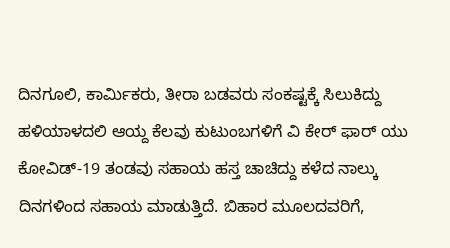ದಿನಗೂಲಿ, ಕಾರ್ಮಿಕರು, ತೀರಾ ಬಡವರು ಸಂಕಷ್ಟಕ್ಕೆ ಸಿಲುಕಿದ್ದು ಹಳಿಯಾಳದಲಿ ಆಯ್ದ ಕೆಲವು ಕುಟುಂಬಗಳಿಗೆ ವಿ ಕೇರ್ ಫಾರ್ ಯು ಕೋವಿಡ್-19 ತಂಡವು ಸಹಾಯ ಹಸ್ತ ಚಾಚಿದ್ದು ಕಳೆದ ನಾಲ್ಕು ದಿನಗಳಿಂದ ಸಹಾಯ ಮಾಡುತ್ತಿದೆ. ಬಿಹಾರ ಮೂಲದವರಿಗೆ,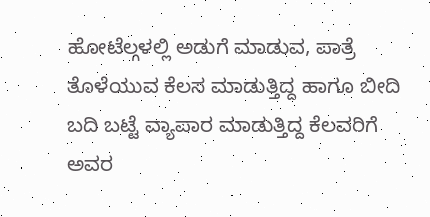ಹೋಟೆಲ್ಗಳಲ್ಲಿ ಅಡುಗೆ ಮಾಡುವ, ಪಾತ್ರೆ ತೊಳೆಯುವ ಕೆಲಸ ಮಾಡುತ್ತಿದ್ದ ಹಾಗೂ ಬೀದಿ ಬದಿ ಬಟ್ಟೆ ವ್ಯಾಪಾರ ಮಾಡುತ್ತಿದ್ದ ಕೆಲವರಿಗೆ ಅವರ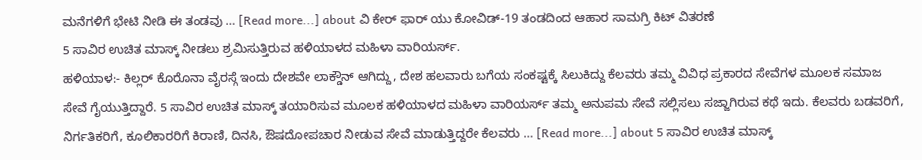ಮನೆಗಳಿಗೆ ಭೇಟಿ ನೀಡಿ ಈ ತಂಡವು … [Read more...] about ವಿ ಕೇರ್ ಫಾರ್ ಯು ಕೋವಿಡ್-19 ತಂಡದಿಂದ ಆಹಾರ ಸಾಮಗ್ರಿ ಕಿಟ್ ವಿತರಣೆ
5 ಸಾವಿರ ಉಚಿತ ಮಾಸ್ಕ್ ನೀಡಲು ಶ್ರಮಿಸುತ್ತಿರುವ ಹಳಿಯಾಳದ ಮಹಿಳಾ ವಾರಿಯರ್ಸ್.
ಹಳಿಯಾಳ:- ಕಿಲ್ಲರ್ ಕೊರೊನಾ ವೈರಸ್ಗೆ ಇಂದು ದೇಶವೇ ಲಾಕ್ಡೌನ್ ಆಗಿದ್ದು, ದೇಶ ಹಲವಾರು ಬಗೆಯ ಸಂಕಷ್ಟಕ್ಕೆ ಸಿಲುಕಿದ್ದು ಕೆಲವರು ತಮ್ಮ ವಿವಿಧ ಪ್ರಕಾರದ ಸೇವೆಗಳ ಮೂಲಕ ಸಮಾಜ ಸೇವೆ ಗೈಯುತ್ತಿದ್ದಾರೆ. 5 ಸಾವಿರ ಉಚಿತ ಮಾಸ್ಕ್ ತಯಾರಿಸುವ ಮೂಲಕ ಹಳಿಯಾಳದ ಮಹಿಳಾ ವಾರಿಯರ್ಸ್ ತಮ್ಮ ಅನುಪಮ ಸೇವೆ ಸಲ್ಲಿಸಲು ಸಜ್ಜಾಗಿರುವ ಕಥೆ ಇದು. ಕೆಲವರು ಬಡವರಿಗೆ, ನಿರ್ಗತಿಕರಿಗೆ, ಕೂಲಿಕಾರರಿಗೆ ಕಿರಾಣಿ, ದಿನಸಿ, ಔಷದೋಪಚಾರ ನೀಡುವ ಸೇವೆ ಮಾಡುತ್ತಿದ್ದರೇ ಕೆಲವರು … [Read more...] about 5 ಸಾವಿರ ಉಚಿತ ಮಾಸ್ಕ್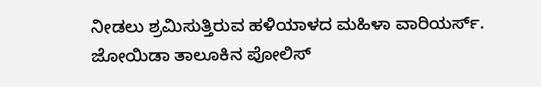ನೀಡಲು ಶ್ರಮಿಸುತ್ತಿರುವ ಹಳಿಯಾಳದ ಮಹಿಳಾ ವಾರಿಯರ್ಸ್.
ಜೋಯಿಡಾ ತಾಲೂಕಿನ ಪೋಲಿಸ್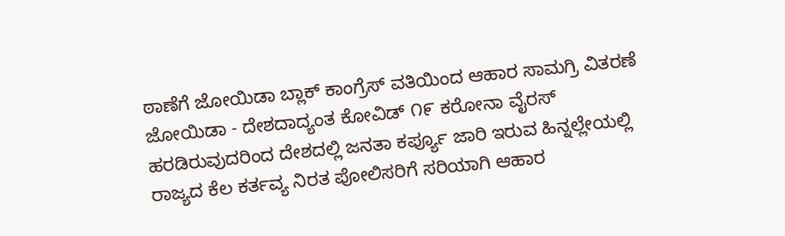ಠಾಣೆಗೆ ಜೋಯಿಡಾ ಬ್ಲಾಕ್ ಕಾಂಗ್ರೆಸ್ ವತಿಯಿಂದ ಆಹಾರ ಸಾಮಗ್ರಿ ವಿತರಣೆ
ಜೋಯಿಡಾ - ದೇಶದಾದ್ಯಂತ ಕೋವಿಡ್ ೧೯ ಕರೋನಾ ವೈರಸ್ ಹರಡಿರುವುದರಿಂದ ದೇಶದಲ್ಲಿ ಜನತಾ ಕರ್ಪ್ಯೂ ಜಾರಿ ಇರುವ ಹಿನ್ನಲ್ಲೇಯಲ್ಲಿ ರಾಜ್ಯದ ಕೆಲ ಕರ್ತವ್ಯ ನಿರತ ಪೋಲಿಸರಿಗೆ ಸರಿಯಾಗಿ ಆಹಾರ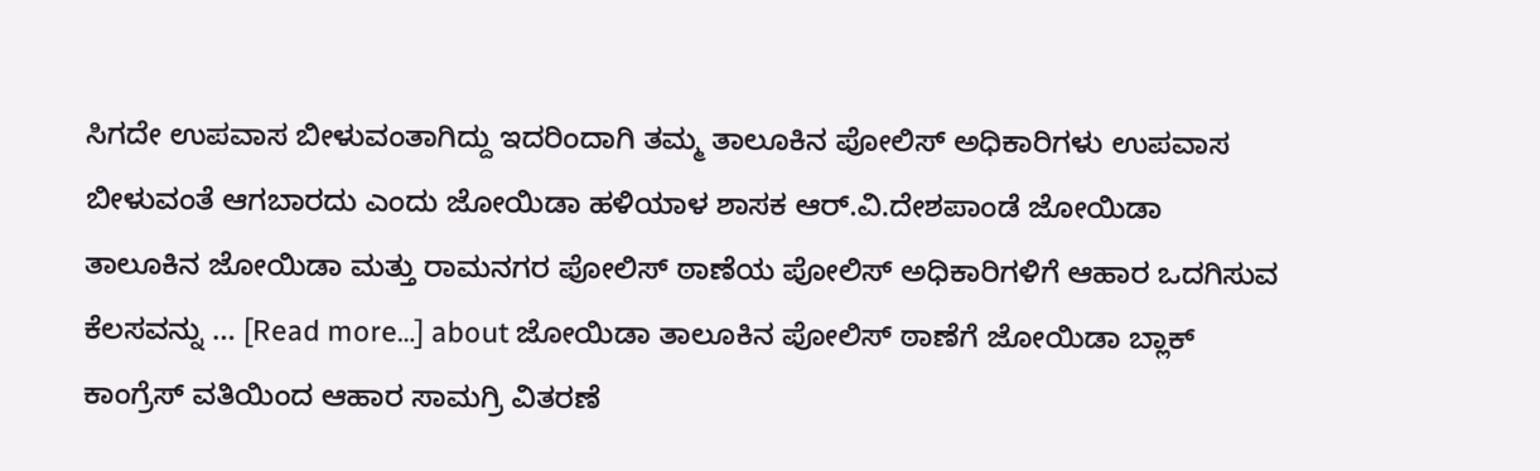ಸಿಗದೇ ಉಪವಾಸ ಬೀಳುವಂತಾಗಿದ್ದು ಇದರಿಂದಾಗಿ ತಮ್ಮ ತಾಲೂಕಿನ ಪೋಲಿಸ್ ಅಧಿಕಾರಿಗಳು ಉಪವಾಸ ಬೀಳುವಂತೆ ಆಗಬಾರದು ಎಂದು ಜೋಯಿಡಾ ಹಳಿಯಾಳ ಶಾಸಕ ಆರ್.ವಿ.ದೇಶಪಾಂಡೆ ಜೋಯಿಡಾ ತಾಲೂಕಿನ ಜೋಯಿಡಾ ಮತ್ತು ರಾಮನಗರ ಪೋಲಿಸ್ ಠಾಣೆಯ ಪೋಲಿಸ್ ಅಧಿಕಾರಿಗಳಿಗೆ ಆಹಾರ ಒದಗಿಸುವ ಕೆಲಸವನ್ನು … [Read more...] about ಜೋಯಿಡಾ ತಾಲೂಕಿನ ಪೋಲಿಸ್ ಠಾಣೆಗೆ ಜೋಯಿಡಾ ಬ್ಲಾಕ್ ಕಾಂಗ್ರೆಸ್ ವತಿಯಿಂದ ಆಹಾರ ಸಾಮಗ್ರಿ ವಿತರಣೆ